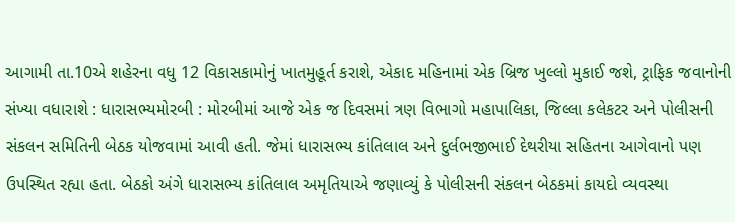આગામી તા.10એ શહેરના વધુ 12 વિકાસકામોનું ખાતમુહૂર્ત કરાશે, એકાદ મહિનામાં એક બ્રિજ ખુલ્લો મુકાઈ જશે, ટ્રાફિક જવાનોની સંખ્યા વધારાશે : ધારાસભ્યમોરબી : મોરબીમાં આજે એક જ દિવસમાં ત્રણ વિભાગો મહાપાલિકા, જિલ્લા કલેકટર અને પોલીસની સંકલન સમિતિની બેઠક યોજવામાં આવી હતી. જેમાં ધારાસભ્ય કાંતિલાલ અને દુર્લભજીભાઈ દેથરીયા સહિતના આગેવાનો પણ ઉપસ્થિત રહ્યા હતા. બેઠકો અંગે ધારાસભ્ય કાંતિલાલ અમૃતિયાએ જણાવ્યું કે પોલીસની સંકલન બેઠકમાં કાયદો વ્યવસ્થા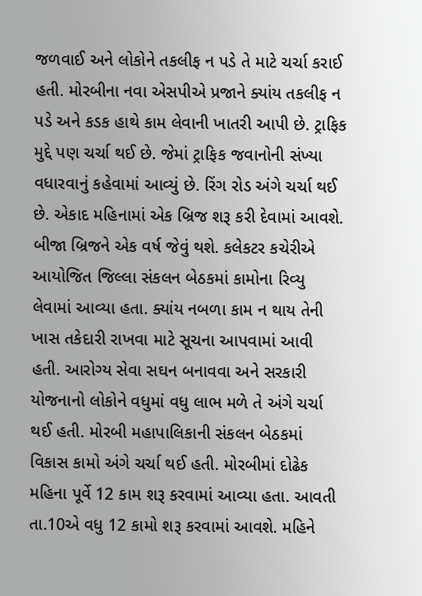જળવાઈ અને લોકોને તકલીફ ન પડે તે માટે ચર્ચા કરાઈ હતી. મોરબીના નવા એસપીએ પ્રજાને ક્યાંય તકલીફ ન પડે અને કડક હાથે કામ લેવાની ખાતરી આપી છે. ટ્રાફિક મુદ્દે પણ ચર્ચા થઈ છે. જેમાં ટ્રાફિક જવાનોની સંખ્યા વધારવાનું કહેવામાં આવ્યું છે. રિંગ રોડ અંગે ચર્ચા થઈ છે. એકાદ મહિનામાં એક બ્રિજ શરૂ કરી દેવામાં આવશે. બીજા બ્રિજને એક વર્ષ જેવું થશે. કલેકટર કચેરીએ આયોજિત જિલ્લા સંકલન બેઠકમાં કામોના રિવ્યુ લેવામાં આવ્યા હતા. ક્યાંય નબળા કામ ન થાય તેની ખાસ તકેદારી રાખવા માટે સૂચના આપવામાં આવી હતી. આરોગ્ય સેવા સઘન બનાવવા અને સરકારી યોજનાનો લોકોને વધુમાં વધુ લાભ મળે તે અંગે ચર્ચા થઈ હતી. મોરબી મહાપાલિકાની સંકલન બેઠકમાં વિકાસ કામો અંગે ચર્ચા થઈ હતી. મોરબીમાં દોઢેક મહિના પૂર્વે 12 કામ શરૂ કરવામાં આવ્યા હતા. આવતી તા.10એ વધુ 12 કામો શરૂ કરવામાં આવશે. મહિને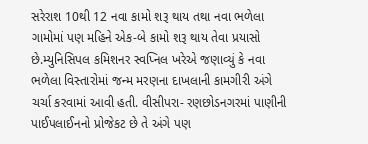સરેરાશ 10થી 12 નવા કામો શરૂ થાય તથા નવા ભળેલા ગામોમાં પણ મહિને એક-બે કામો શરૂ થાય તેવા પ્રયાસો છે.મ્યુનિસિપલ કમિશનર સ્વપ્નિલ ખરેએ જણાવ્યું કે નવા ભળેલા વિસ્તારોમાં જન્મ મરણના દાખલાની કામગીરી અંગે ચર્ચા કરવામાં આવી હતી. વીસીપરા- રણછોડનગરમાં પાણીની પાઈપલાઈનનો પ્રોજેકટ છે તે અંગે પણ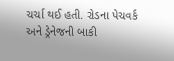ચર્ચા થઈ હતી. રોડના પેચવર્ક અને ડ્રેનેજની બાકી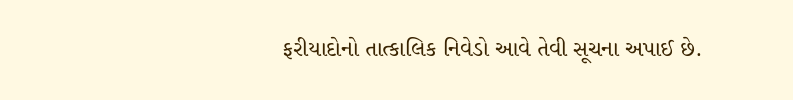ફરીયાદોનો તાત્કાલિક નિવેડો આવે તેવી સૂચના અપાઈ છે.